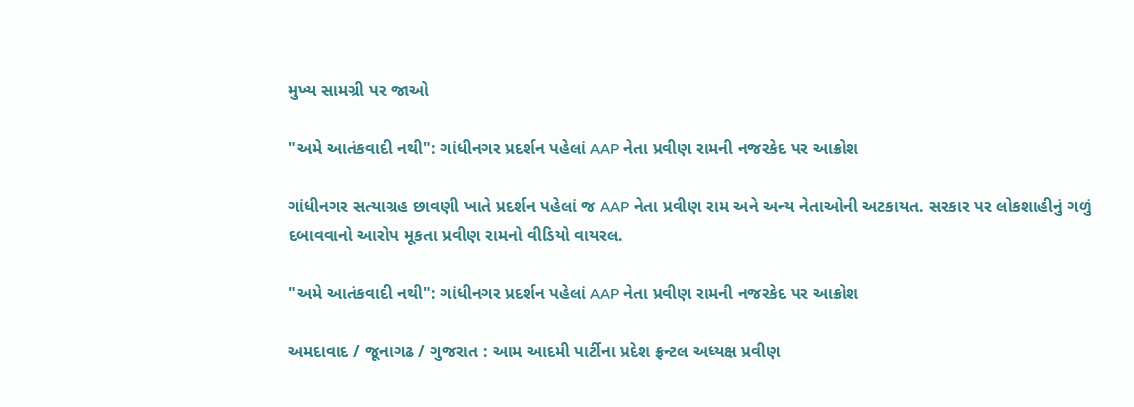મુખ્ય સામગ્રી પર જાઓ

"અમે આતંકવાદી નથી": ગાંધીનગર પ્રદર્શન પહેલાં AAP નેતા પ્રવીણ રામની નજરકેદ પર આક્રોશ

ગાંધીનગર સત્યાગ્રહ છાવણી ખાતે પ્રદર્શન પહેલાં જ AAP નેતા પ્રવીણ રામ અને અન્ય નેતાઓની અટકાયત. સરકાર પર લોકશાહીનું ગળું દબાવવાનો આરોપ મૂકતા પ્રવીણ રામનો વીડિયો વાયરલ.

"અમે આતંકવાદી નથી": ગાંધીનગર પ્રદર્શન પહેલાં AAP નેતા પ્રવીણ રામની નજરકેદ પર આક્રોશ

અમદાવાદ / જૂનાગઢ / ગુજરાત : આમ આદમી પાર્ટીના પ્રદેશ ફ્રન્ટલ અધ્યક્ષ પ્રવીણ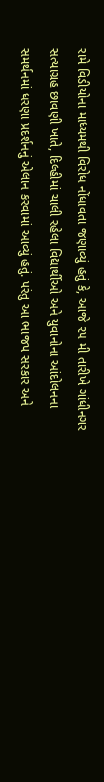રામે વિડીયોના માધ્યમથી વિરોધ નોંધાવતા જણાવ્યું હતું કે, આજે ૨૫ મી તારીખે ગાંધીનગર સત્યાગ્રહ છાવણી ખાતે, દિલ્હીમાં ચાલી રહેલા વિદ્યાર્થીઓ અને યુવાનોના આંદોલનના સમર્થનમાં ધરણા પ્રદર્શનનું એલાન કરવામાં આવ્યું હતું. પરંતુ આ ભાજપ સરકાર અને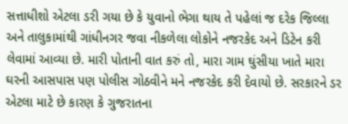સત્તાધીશો એટલા ડરી ગયા છે કે યુવાનો ભેગા થાય તે પહેલાં જ દરેક જિલ્લા અને તાલુકામાંથી ગાંધીનગર જવા નીકળેલા લોકોને નજરકેદ અને ડિટેન કરી લેવામાં આવ્યા છે. મારી પોતાની વાત કરું તો, મારા ગામ ઘુંસીયા ખાતે મારા ઘરની આસપાસ પણ પોલીસ ગોઠવીને મને નજરકેદ કરી દેવાયો છે. સરકારને ડર એટલા માટે છે કારણ કે ગુજરાતના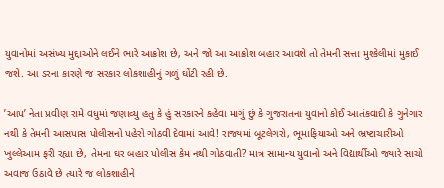યુવાનોમાં અસંખ્ય મુદ્દાઓને લઈને ભારે આક્રોશ છે, અને જો આ આક્રોશ બહાર આવશે તો તેમની સત્તા મુશ્કેલીમાં મુકાઈ જશે. આ ડરના કારણે જ સરકાર લોકશાહીનું ગળું ઘોંટી રહી છે.

’આપ’ નેતા પ્રવીણ રામે વધુમાં જણાવ્યુ હતુ કે હું સરકારને કહેવા માગું છું કે ગુજરાતના યુવાનો કોઈ આતંકવાદી કે ગુનેગાર નથી કે તેમની આસપાસ પોલીસનો પહેરો ગોઠવી દેવામાં આવે! રાજ્યમાં બૂટલેગરો, ભૂમાફિયાઓ અને ભ્રષ્ટાચારીઓ ખુલ્લેઆમ ફરી રહ્યા છે, તેમના ઘર બહાર પોલીસ કેમ નથી ગોઠવાતી? માત્ર સામાન્ય યુવાનો અને વિદ્યાર્થીઓ જ્યારે સાચો અવાજ ઉઠાવે છે ત્યારે જ લોકશાહીને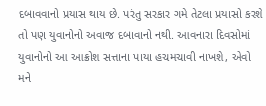દબાવવાનો પ્રયાસ થાય છે. પરંતુ સરકાર ગમે તેટલા પ્રયાસો કરશે તો પણ યુવાનોનો અવાજ દબાવાનો નથી. આવનારા દિવસોમાં યુવાનોનો આ આક્રોશ સત્તાના પાયા હચમચાવી નાખશે, એવો મને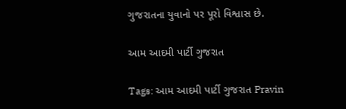ગુજરાતના યુવાનો પર પૂરો વિશ્વાસ છે.

આમ આદમી પાર્ટી ગુજરાત

Tags: આમ આદમી પાર્ટી ગુજરાત Pravin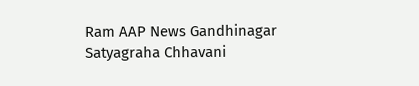Ram AAP News Gandhinagar Satyagraha Chhavani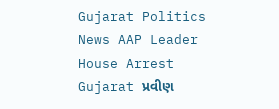Gujarat Politics News AAP Leader House Arrest Gujarat પ્રવીણ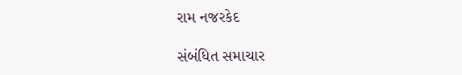રામ નજરકેદ

સંબંધિત સમાચાર